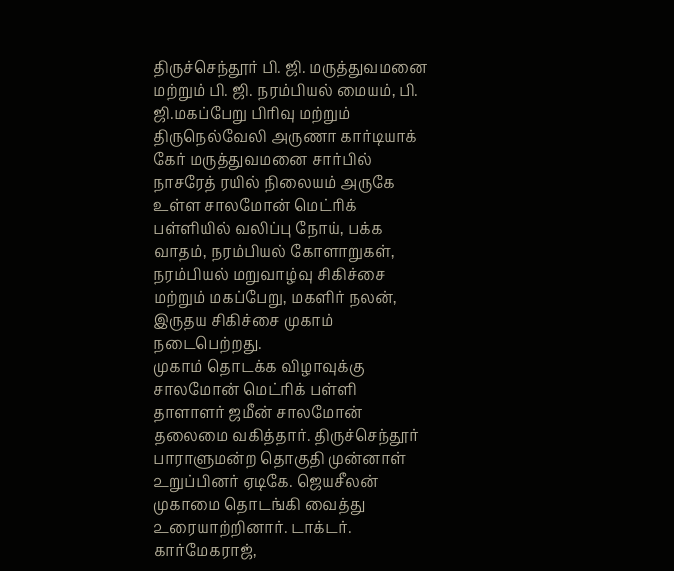திருச்செந்தூர் பி. ஜி. மருத்துவமனை மற்றும் பி. ஜி. நரம்பியல் மையம், பி. ஜி.மகப்பேறு பிரிவு மற்றும் திருநெல்வேலி அருணா கார்டியாக் கேர் மருத்துவமனை சார்பில் நாசரேத் ரயில் நிலையம் அருகே உள்ள சாலமோன் மெட்ரிக் பள்ளியில் வலிப்பு நோய், பக்க வாதம், நரம்பியல் கோளாறுகள், நரம்பியல் மறுவாழ்வு சிகிச்சை மற்றும் மகப்பேறு, மகளிர் நலன், இருதய சிகிச்சை முகாம் நடைபெற்றது.
முகாம் தொடக்க விழாவுக்கு சாலமோன் மெட்ரிக் பள்ளி தாளாளர் ஜமீன் சாலமோன் தலைமை வகித்தார். திருச்செந்தூர் பாராளுமன்ற தொகுதி முன்னாள் ௨றுப்பினர் ஏடிகே. ஜெயசீலன் முகாமை தொடங்கி வைத்து ௨ரையாற்றினார். டாக்டர். கார்மேகராஜ்,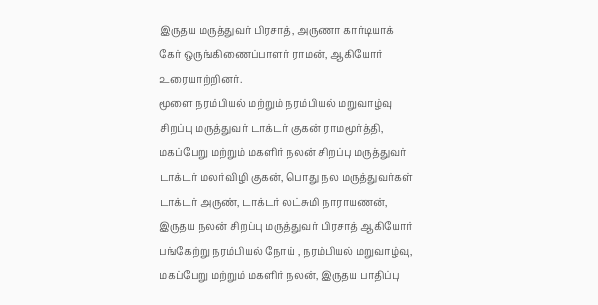இருதய மருத்துவர் பிரசாத், அருணா கார்டியாக் கேர் ஒருங்கிணைப்பாளர் ராமன், ஆகியோர் ௨ரையாற்றினர்.
மூளை நரம்பியல் மற்றும் நரம்பியல் மறுவாழ்வு சிறப்பு மருத்துவர் டாக்டர் குகன் ராமமூர்த்தி, மகப்பேறு மற்றும் மகளிர் நலன் சிறப்பு மருத்துவர் டாக்டர் மலர்விழி குகன், பொது நல மருத்துவர்கள் டாக்டர் அருண், டாக்டர் லட்சுமி நாராயணன், இருதய நலன் சிறப்பு மருத்துவர் பிரசாத் ஆகியோர் பங்கேற்று நரம்பியல் நோய் , நரம்பியல் மறுவாழ்வு, மகப்பேறு மற்றும் மகளிர் நலன், இருதய பாதிப்பு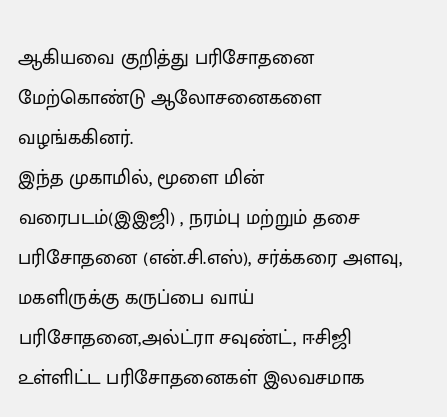ஆகியவை குறித்து பரிசோதனை மேற்கொண்டு ஆலோசனைகளை வழங்ககினர்.
இந்த முகாமில், மூளை மின் வரைபடம்(இஇஜி) , நரம்பு மற்றும் தசை பரிசோதனை (என்.சி.எஸ்), சர்க்கரை அளவு, மகளிருக்கு கருப்பை வாய் பரிசோதனை,அல்ட்ரா சவுண்ட், ஈசிஜி ௨ள்ளிட்ட பரிசோதனைகள் இலவசமாக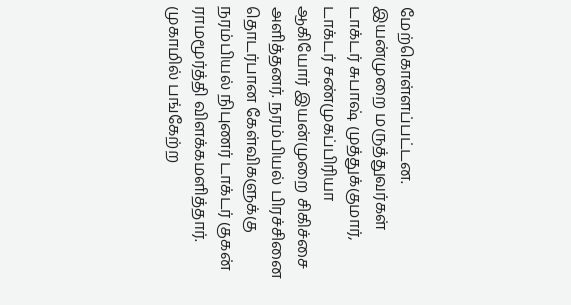மேற்கொள்ளப்பட்டன. இயன்முறை மருத்துவர்கள் டாக்டர் சுபாஷ் முத்துக்குமார், டாக்டர் சண்முகப்பிரியா ஆகியோர் இயன்முறை சிகிச்சை அளித்தனர். நரம்பியல் பிரச்சினை தொடர்பான கேள்விகளுக்கு நரம்பியல் நிபுணர் டாக்டர் குகன் ராமமூர்த்தி விளக்கமளித்தார்.
முகாமில் பங்கேற்ற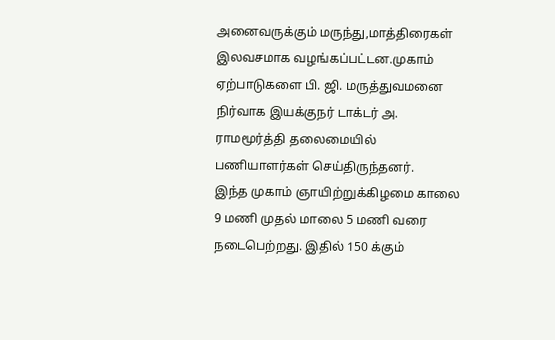அனைவருக்கும் மருந்து,மாத்திரைகள் இலவசமாக வழங்கப்பட்டன.முகாம் ஏற்பாடுகளை பி. ஜி. மருத்துவமனை நிர்வாக இயக்குநர் டாக்டர் அ. ராமமூர்த்தி தலைமையில் பணியாளர்கள் செய்திருந்தனர்.
இந்த முகாம் ஞாயிற்றுக்கிழமை காலை 9 மணி முதல் மாலை 5 மணி வரை நடைபெற்றது. இதில் 150 க்கும்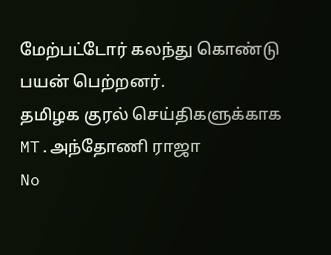மேற்பட்டோர் கலந்து கொண்டு பயன் பெற்றனர்.
தமிழக குரல் செய்திகளுக்காக
MT.அந்தோணி ராஜா
No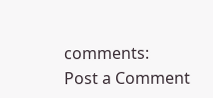comments:
Post a Comment